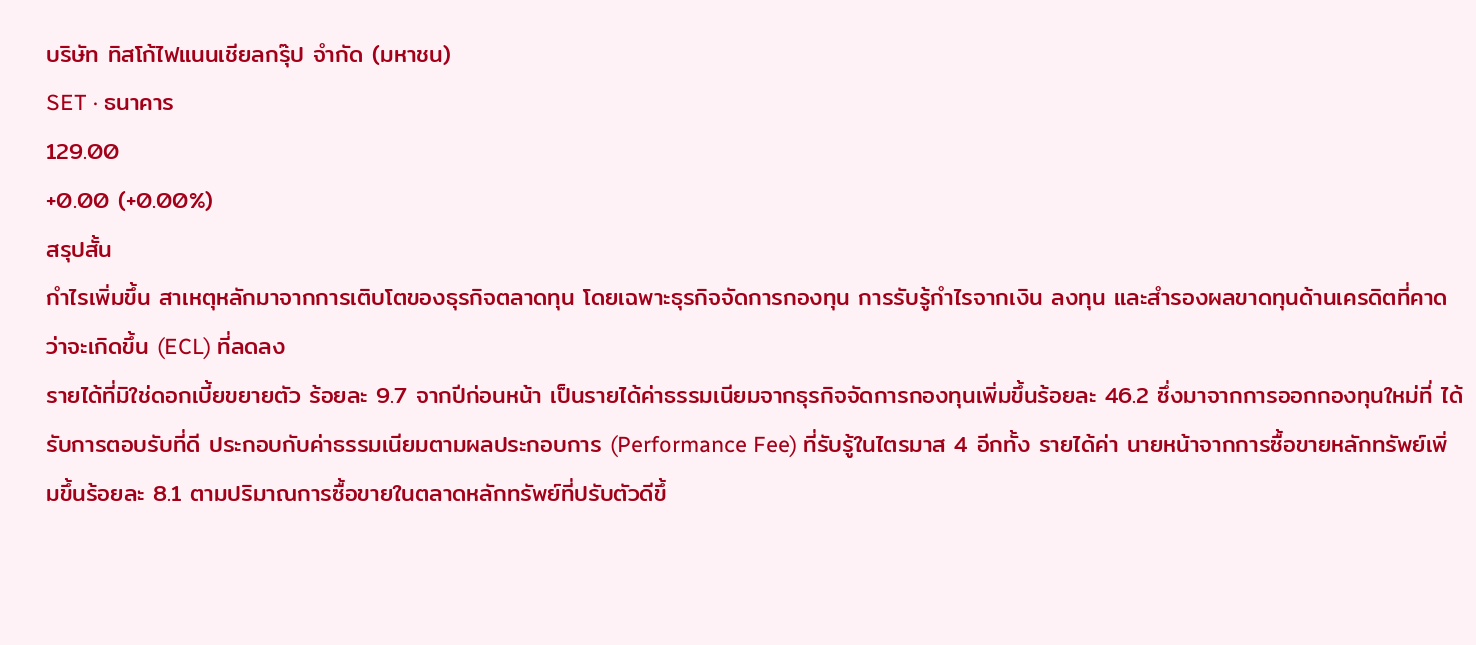บริษัท ทิสโก้ไฟแนนเชียลกรุ๊ป จำกัด (มหาชน)
SET · ธนาคาร
129.00
+0.00 (+0.00%)
สรุปสั้น
กำไรเพิ่มขึ้น สาเหตุหลักมาจากการเติบโตของธุรกิจตลาดทุน โดยเฉพาะธุรกิจจัดการกองทุน การรับรู้กําไรจากเงิน ลงทุน และสํารองผลขาดทุนด้านเครดิตที่คาดว่าจะเกิดขึ้น (ECL) ที่ลดลง
รายได้ที่มิใช่ดอกเบี้ยขยายตัว ร้อยละ 9.7 จากปีก่อนหน้า เป็นรายได้ค่าธรรมเนียมจากธุรกิจจัดการกองทุนเพิ่มขึ้นร้อยละ 46.2 ซึ่งมาจากการออกกองทุนใหม่ที่ ได้รับการตอบรับที่ดี ประกอบกับค่าธรรมเนียมตามผลประกอบการ (Performance Fee) ที่รับรู้ในไตรมาส 4 อีกทั้ง รายได้ค่า นายหน้าจากการซื้อขายหลักทรัพย์เพิ่มขึ้นร้อยละ 8.1 ตามปริมาณการซื้อขายในตลาดหลักทรัพย์ที่ปรับตัวดีขึ้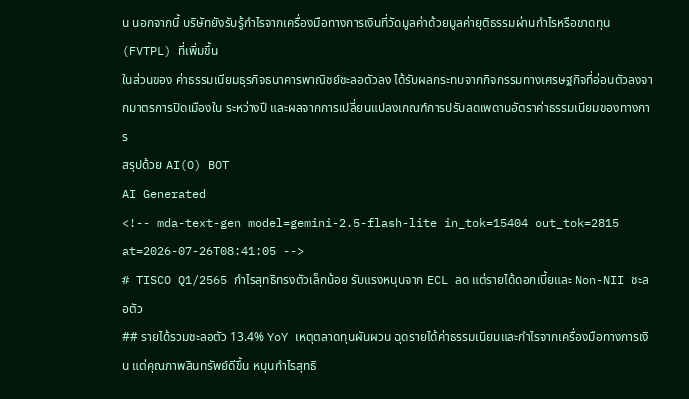น นอกจากนี้ บริษัทยังรับรู้กําไรจากเครื่องมือทางการเงินที่วัดมูลค่าด้วยมูลค่ายุติธรรมผ่านกําไรหรือขาดทุน (FVTPL) ที่เพิ่มขึ้น
ในส่วนของ ค่าธรรมเนียมธุรกิจธนาคารพาณิชย์ชะลอตัวลง ได้รับผลกระทบจากกิจกรรมทางเศรษฐกิจที่อ่อนตัวลงจากมาตรการปิดเมืองใน ระหว่างปี และผลจากการเปลี่ยนแปลงเกณฑ์การปรับลดเพดานอัตราค่าธรรมเนียมของทางการ
สรุปด้วย AI(O) BOT
AI Generated
<!-- mda-text-gen model=gemini-2.5-flash-lite in_tok=15404 out_tok=2815 at=2026-07-26T08:41:05 -->
# TISCO Q1/2565 กำไรสุทธิทรงตัวเล็กน้อย รับแรงหนุนจาก ECL ลด แต่รายได้ดอกเบี้ยและ Non-NII ชะลอตัว
## รายได้รวมชะลอตัว 13.4% YoY เหตุตลาดทุนผันผวน ฉุดรายได้ค่าธรรมเนียมและกำไรจากเครื่องมือทางการเงิน แต่คุณภาพสินทรัพย์ดีขึ้น หนุนกำไรสุทธิ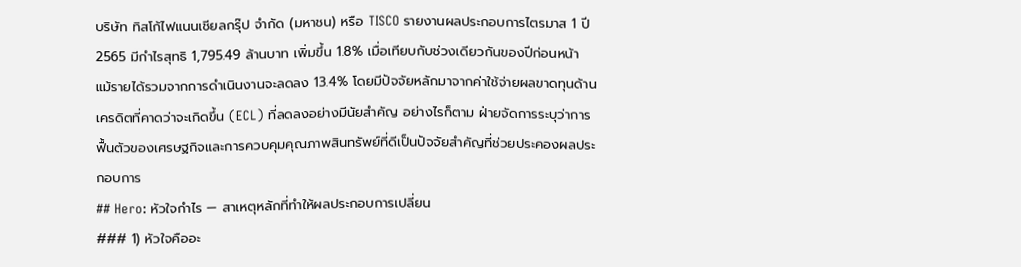บริษัท ทิสโก้ไฟแนนเชียลกรุ๊ป จำกัด (มหาชน) หรือ TISCO รายงานผลประกอบการไตรมาส 1 ปี 2565 มีกำไรสุทธิ 1,795.49 ล้านบาท เพิ่มขึ้น 1.8% เมื่อเทียบกับช่วงเดียวกันของปีก่อนหน้า แม้รายได้รวมจากการดำเนินงานจะลดลง 13.4% โดยมีปัจจัยหลักมาจากค่าใช้จ่ายผลขาดทุนด้านเครดิตที่คาดว่าจะเกิดขึ้น (ECL) ที่ลดลงอย่างมีนัยสำคัญ อย่างไรก็ตาม ฝ่ายจัดการระบุว่าการฟื้นตัวของเศรษฐกิจและการควบคุมคุณภาพสินทรัพย์ที่ดีเป็นปัจจัยสำคัญที่ช่วยประคองผลประกอบการ
## Hero: หัวใจกำไร — สาเหตุหลักที่ทำให้ผลประกอบการเปลี่ยน
### 1) หัวใจคืออะ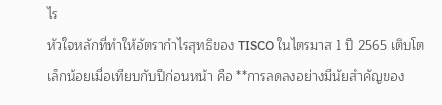ไร
หัวใจหลักที่ทำให้อัตรากำไรสุทธิของ TISCO ในไตรมาส 1 ปี 2565 เติบโตเล็กน้อยเมื่อเทียบกับปีก่อนหน้า คือ **การลดลงอย่างมีนัยสำคัญของ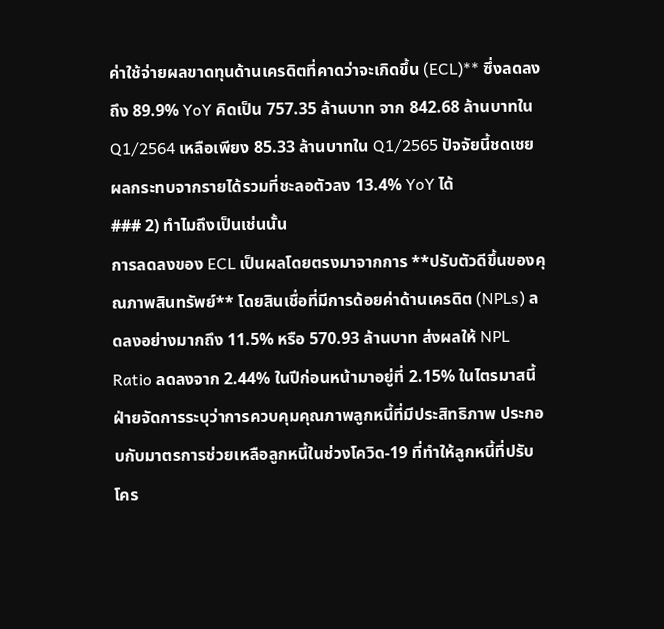ค่าใช้จ่ายผลขาดทุนด้านเครดิตที่คาดว่าจะเกิดขึ้น (ECL)** ซึ่งลดลงถึง 89.9% YoY คิดเป็น 757.35 ล้านบาท จาก 842.68 ล้านบาทใน Q1/2564 เหลือเพียง 85.33 ล้านบาทใน Q1/2565 ปัจจัยนี้ชดเชยผลกระทบจากรายได้รวมที่ชะลอตัวลง 13.4% YoY ได้
### 2) ทำไมถึงเป็นเช่นนั้น
การลดลงของ ECL เป็นผลโดยตรงมาจากการ **ปรับตัวดีขึ้นของคุณภาพสินทรัพย์** โดยสินเชื่อที่มีการด้อยค่าด้านเครดิต (NPLs) ลดลงอย่างมากถึง 11.5% หรือ 570.93 ล้านบาท ส่งผลให้ NPL Ratio ลดลงจาก 2.44% ในปีก่อนหน้ามาอยู่ที่ 2.15% ในไตรมาสนี้ ฝ่ายจัดการระบุว่าการควบคุมคุณภาพลูกหนี้ที่มีประสิทธิภาพ ประกอบกับมาตรการช่วยเหลือลูกหนี้ในช่วงโควิด-19 ที่ทำให้ลูกหนี้ที่ปรับโคร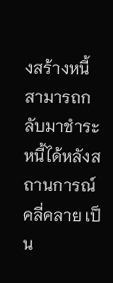งสร้างหนี้สามารถกลับมาชำระหนี้ได้หลังสถานการณ์คลี่คลาย เป็น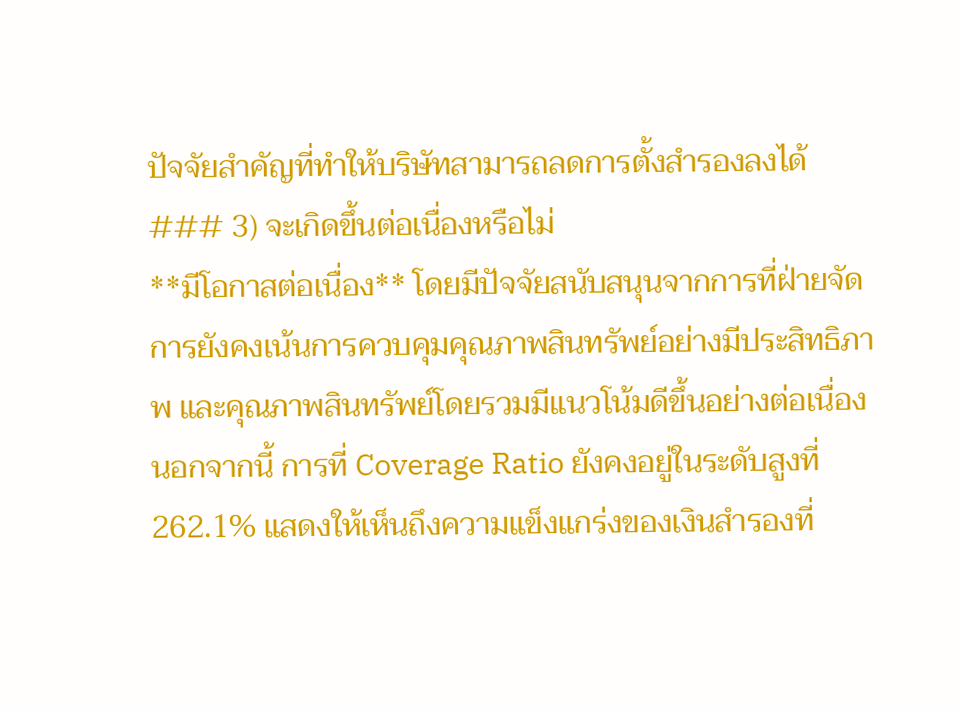ปัจจัยสำคัญที่ทำให้บริษัทสามารถลดการตั้งสำรองลงได้
### 3) จะเกิดขึ้นต่อเนื่องหรือไม่
**มีโอกาสต่อเนื่อง** โดยมีปัจจัยสนับสนุนจากการที่ฝ่ายจัดการยังคงเน้นการควบคุมคุณภาพสินทรัพย์อย่างมีประสิทธิภาพ และคุณภาพสินทรัพย์โดยรวมมีแนวโน้มดีขึ้นอย่างต่อเนื่อง นอกจากนี้ การที่ Coverage Ratio ยังคงอยู่ในระดับสูงที่ 262.1% แสดงให้เห็นถึงความแข็งแกร่งของเงินสำรองที่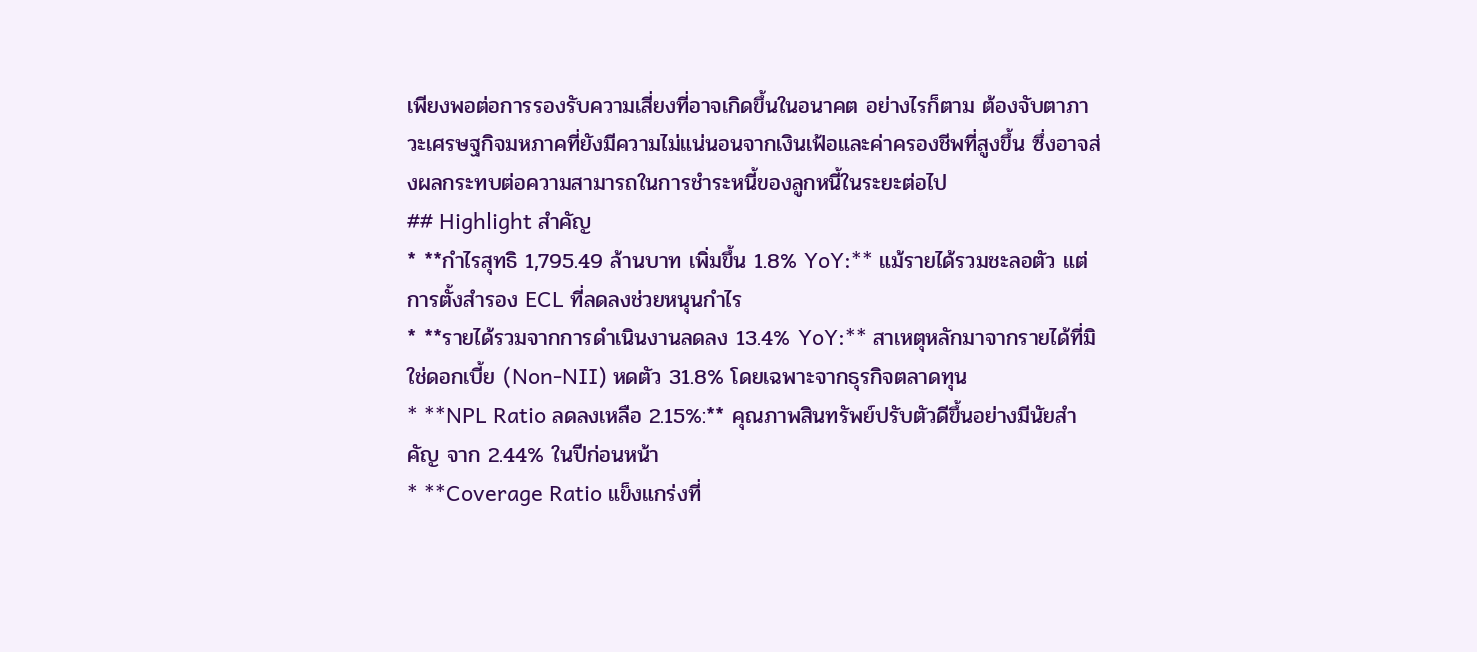เพียงพอต่อการรองรับความเสี่ยงที่อาจเกิดขึ้นในอนาคต อย่างไรก็ตาม ต้องจับตาภาวะเศรษฐกิจมหภาคที่ยังมีความไม่แน่นอนจากเงินเฟ้อและค่าครองชีพที่สูงขึ้น ซึ่งอาจส่งผลกระทบต่อความสามารถในการชำระหนี้ของลูกหนี้ในระยะต่อไป
## Highlight สำคัญ
* **กำไรสุทธิ 1,795.49 ล้านบาท เพิ่มขึ้น 1.8% YoY:** แม้รายได้รวมชะลอตัว แต่การตั้งสำรอง ECL ที่ลดลงช่วยหนุนกำไร
* **รายได้รวมจากการดำเนินงานลดลง 13.4% YoY:** สาเหตุหลักมาจากรายได้ที่มิใช่ดอกเบี้ย (Non-NII) หดตัว 31.8% โดยเฉพาะจากธุรกิจตลาดทุน
* **NPL Ratio ลดลงเหลือ 2.15%:** คุณภาพสินทรัพย์ปรับตัวดีขึ้นอย่างมีนัยสำคัญ จาก 2.44% ในปีก่อนหน้า
* **Coverage Ratio แข็งแกร่งที่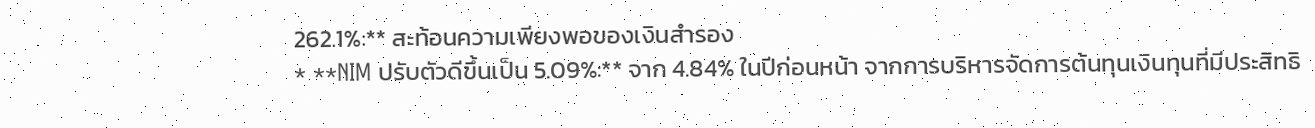262.1%:** สะท้อนความเพียงพอของเงินสำรอง
* **NIM ปรับตัวดีขึ้นเป็น 5.09%:** จาก 4.84% ในปีก่อนหน้า จากการบริหารจัดการต้นทุนเงินทุนที่มีประสิทธิ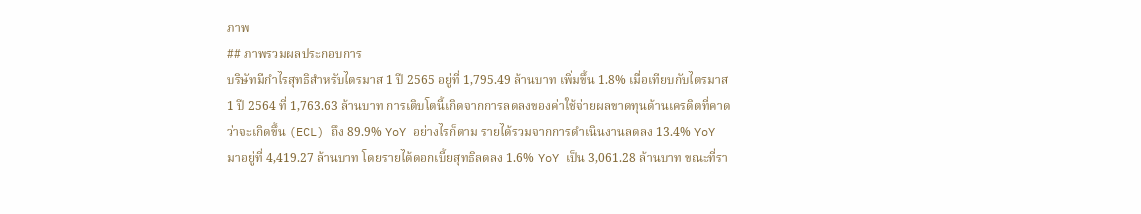ภาพ
## ภาพรวมผลประกอบการ
บริษัทมีกำไรสุทธิสำหรับไตรมาส 1 ปี 2565 อยู่ที่ 1,795.49 ล้านบาท เพิ่มขึ้น 1.8% เมื่อเทียบกับไตรมาส 1 ปี 2564 ที่ 1,763.63 ล้านบาท การเติบโตนี้เกิดจากการลดลงของค่าใช้จ่ายผลขาดทุนด้านเครดิตที่คาดว่าจะเกิดขึ้น (ECL) ถึง 89.9% YoY อย่างไรก็ตาม รายได้รวมจากการดำเนินงานลดลง 13.4% YoY มาอยู่ที่ 4,419.27 ล้านบาท โดยรายได้ดอกเบี้ยสุทธิลดลง 1.6% YoY เป็น 3,061.28 ล้านบาท ขณะที่รา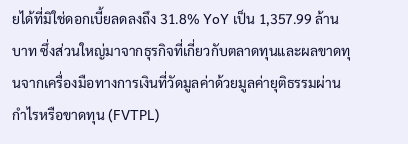ยได้ที่มิใช่ดอกเบี้ยลดลงถึง 31.8% YoY เป็น 1,357.99 ล้านบาท ซึ่งส่วนใหญ่มาจากธุรกิจที่เกี่ยวกับตลาดทุนและผลขาดทุนจากเครื่องมือทางการเงินที่วัดมูลค่าด้วยมูลค่ายุติธรรมผ่านกำไรหรือขาดทุน (FVTPL)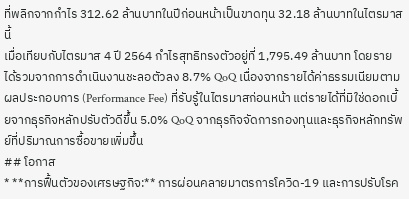ที่พลิกจากกำไร 312.62 ล้านบาทในปีก่อนหน้าเป็นขาดทุน 32.18 ล้านบาทในไตรมาสนี้
เมื่อเทียบกับไตรมาส 4 ปี 2564 กำไรสุทธิทรงตัวอยู่ที่ 1,795.49 ล้านบาท โดยรายได้รวมจากการดำเนินงานชะลอตัวลง 8.7% QoQ เนื่องจากรายได้ค่าธรรมเนียมตามผลประกอบการ (Performance Fee) ที่รับรู้ในไตรมาสก่อนหน้า แต่รายได้ที่มิใช่ดอกเบี้ยจากธุรกิจหลักปรับตัวดีขึ้น 5.0% QoQ จากธุรกิจจัดการกองทุนและธุรกิจหลักทรัพย์ที่ปริมาณการซื้อขายเพิ่มขึ้น
## โอกาส
* **การฟื้นตัวของเศรษฐกิจ:** การผ่อนคลายมาตรการโควิด-19 และการปรับโรค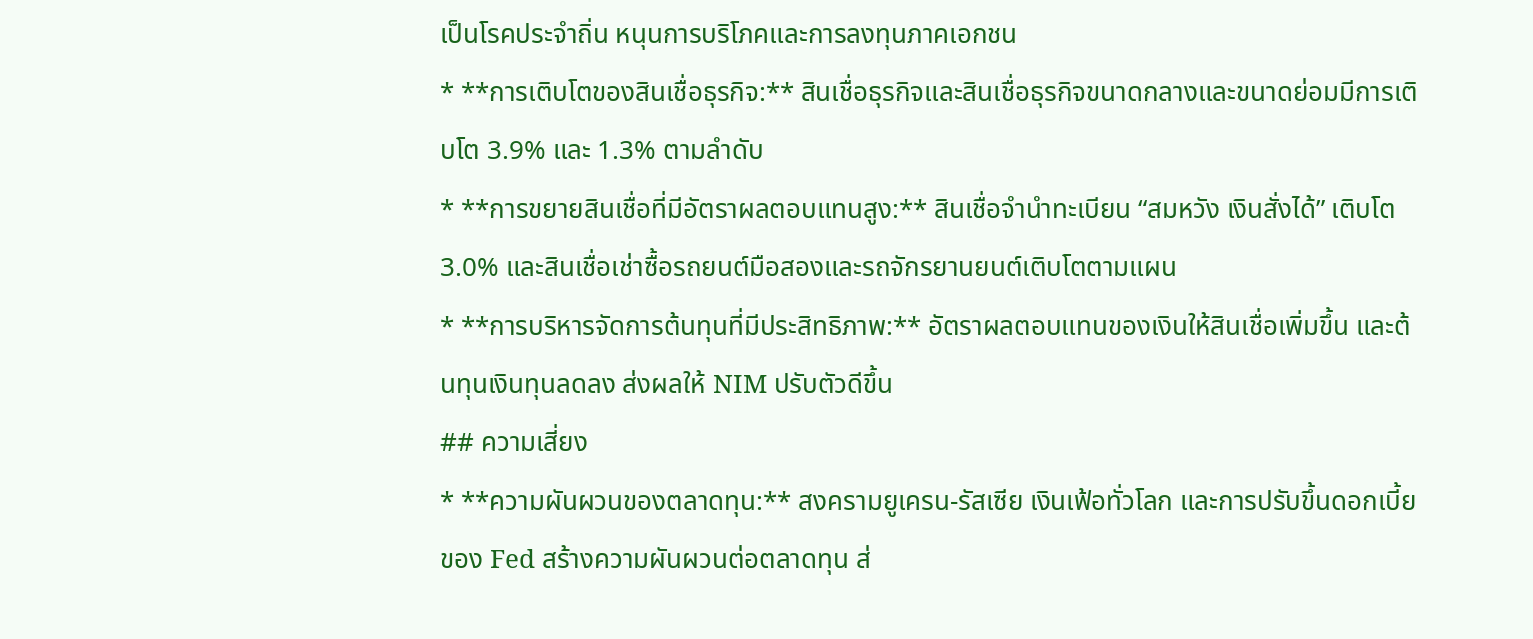เป็นโรคประจำถิ่น หนุนการบริโภคและการลงทุนภาคเอกชน
* **การเติบโตของสินเชื่อธุรกิจ:** สินเชื่อธุรกิจและสินเชื่อธุรกิจขนาดกลางและขนาดย่อมมีการเติบโต 3.9% และ 1.3% ตามลำดับ
* **การขยายสินเชื่อที่มีอัตราผลตอบแทนสูง:** สินเชื่อจำนำทะเบียน “สมหวัง เงินสั่งได้” เติบโต 3.0% และสินเชื่อเช่าซื้อรถยนต์มือสองและรถจักรยานยนต์เติบโตตามแผน
* **การบริหารจัดการต้นทุนที่มีประสิทธิภาพ:** อัตราผลตอบแทนของเงินให้สินเชื่อเพิ่มขึ้น และต้นทุนเงินทุนลดลง ส่งผลให้ NIM ปรับตัวดีขึ้น
## ความเสี่ยง
* **ความผันผวนของตลาดทุน:** สงครามยูเครน-รัสเซีย เงินเฟ้อทั่วโลก และการปรับขึ้นดอกเบี้ยของ Fed สร้างความผันผวนต่อตลาดทุน ส่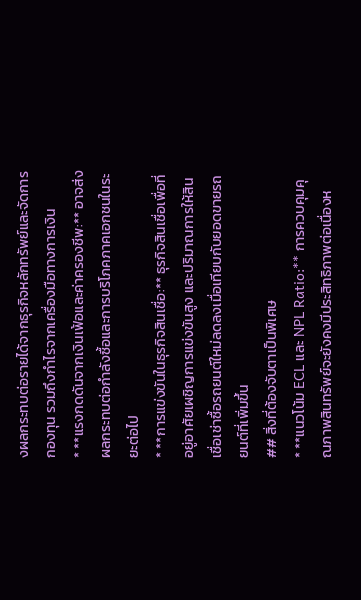งผลกระทบต่อรายได้จากธุรกิจหลักทรัพย์และจัดการกองทุน รวมถึงกำไรจากเครื่องมือทางการเงิน
* **แรงกดดันจากเงินเฟ้อและค่าครองชีพ:** อาจส่งผลกระทบต่อกำลังซื้อและการบริโภคภาคเอกชนในระยะต่อไป
* **การแข่งขันในธุรกิจสินเชื่อ:** ธุรกิจสินเชื่อเพื่อที่อยู่อาศัยเผชิญการแข่งขันสูง และปริมาณการให้สินเชื่อเช่าซื้อรถยนต์ใหม่ลดลงเมื่อเทียบกับยอดขายรถยนต์ที่เพิ่มขึ้น
## สิ่งที่ต้องจับตาเป็นพิเศษ
* **แนวโน้ม ECL และ NPL Ratio:** การควบคุมคุณภาพสินทรัพย์จะยังคงมีประสิทธิภาพต่อเนื่องห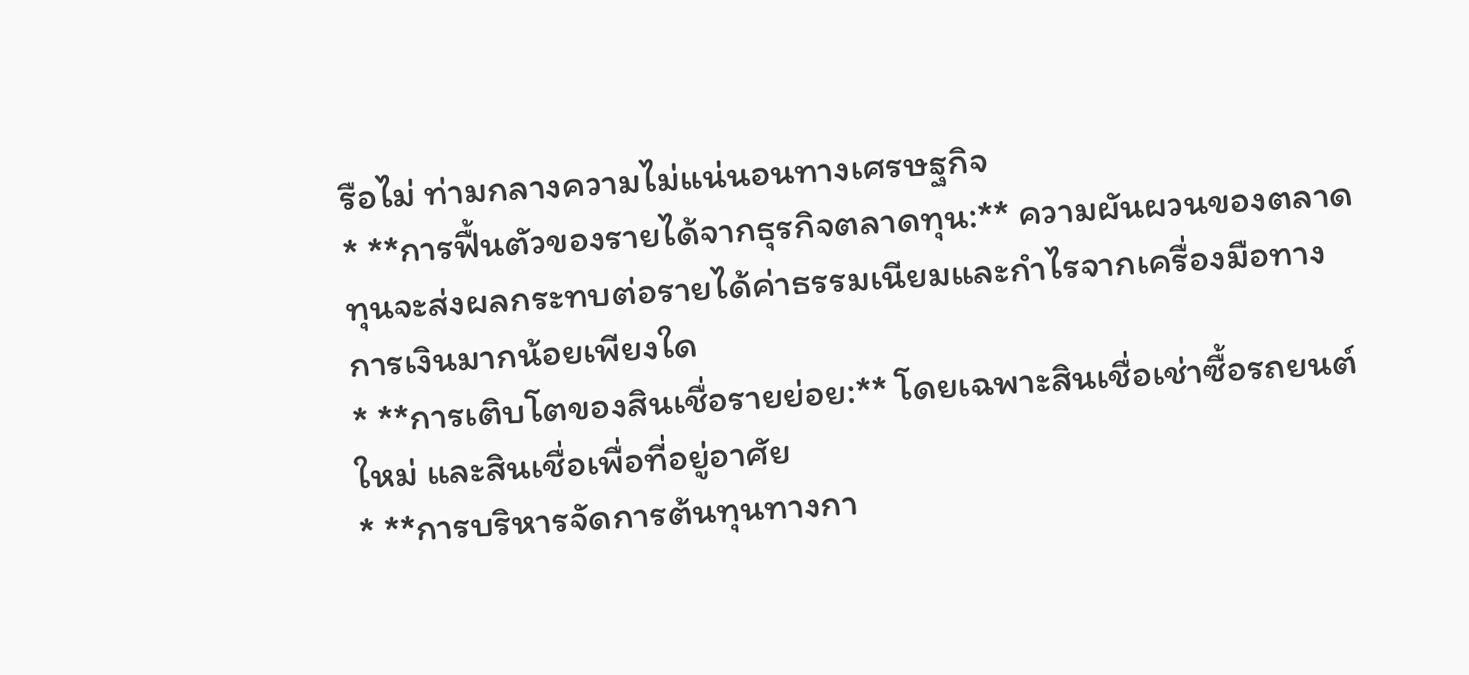รือไม่ ท่ามกลางความไม่แน่นอนทางเศรษฐกิจ
* **การฟื้นตัวของรายได้จากธุรกิจตลาดทุน:** ความผันผวนของตลาดทุนจะส่งผลกระทบต่อรายได้ค่าธรรมเนียมและกำไรจากเครื่องมือทางการเงินมากน้อยเพียงใด
* **การเติบโตของสินเชื่อรายย่อย:** โดยเฉพาะสินเชื่อเช่าซื้อรถยนต์ใหม่ และสินเชื่อเพื่อที่อยู่อาศัย
* **การบริหารจัดการต้นทุนทางกา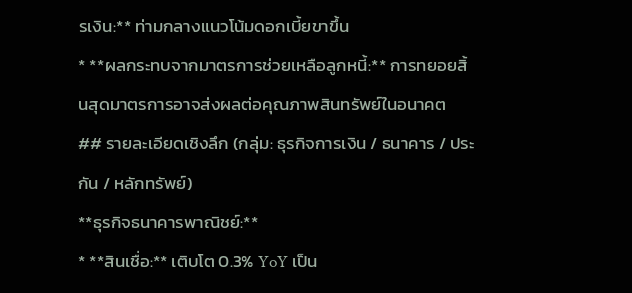รเงิน:** ท่ามกลางแนวโน้มดอกเบี้ยขาขึ้น
* **ผลกระทบจากมาตรการช่วยเหลือลูกหนี้:** การทยอยสิ้นสุดมาตรการอาจส่งผลต่อคุณภาพสินทรัพย์ในอนาคต
## รายละเอียดเชิงลึก (กลุ่ม: ธุรกิจการเงิน / ธนาคาร / ประกัน / หลักทรัพย์)
**ธุรกิจธนาคารพาณิชย์:**
* **สินเชื่อ:** เติบโต 0.3% YoY เป็น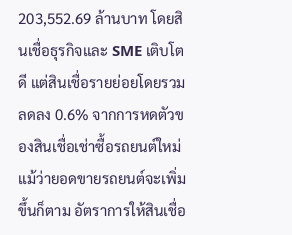203,552.69 ล้านบาท โดยสินเชื่อธุรกิจและ SME เติบโตดี แต่สินเชื่อรายย่อยโดยรวมลดลง 0.6% จากการหดตัวของสินเชื่อเช่าซื้อรถยนต์ใหม่ แม้ว่ายอดขายรถยนต์จะเพิ่มขึ้นก็ตาม อัตราการให้สินเชื่อ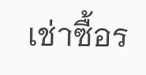เช่าซื้อร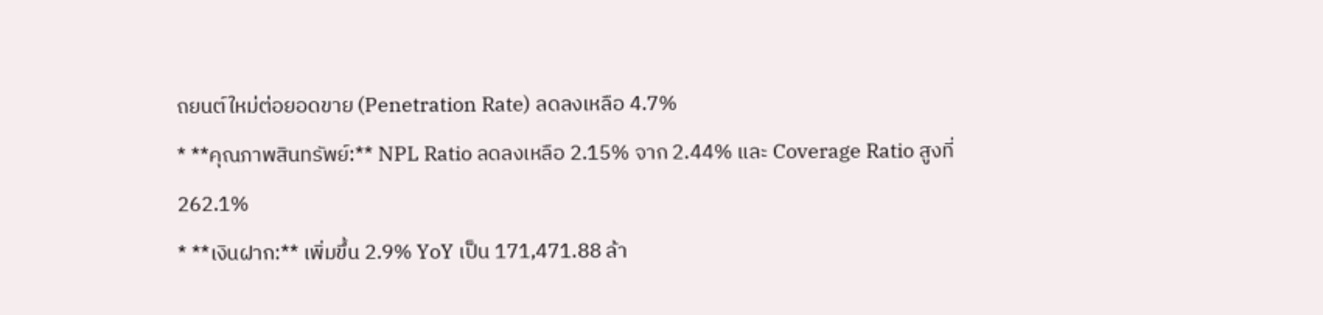ถยนต์ใหม่ต่อยอดขาย (Penetration Rate) ลดลงเหลือ 4.7%
* **คุณภาพสินทรัพย์:** NPL Ratio ลดลงเหลือ 2.15% จาก 2.44% และ Coverage Ratio สูงที่ 262.1%
* **เงินฝาก:** เพิ่มขึ้น 2.9% YoY เป็น 171,471.88 ล้า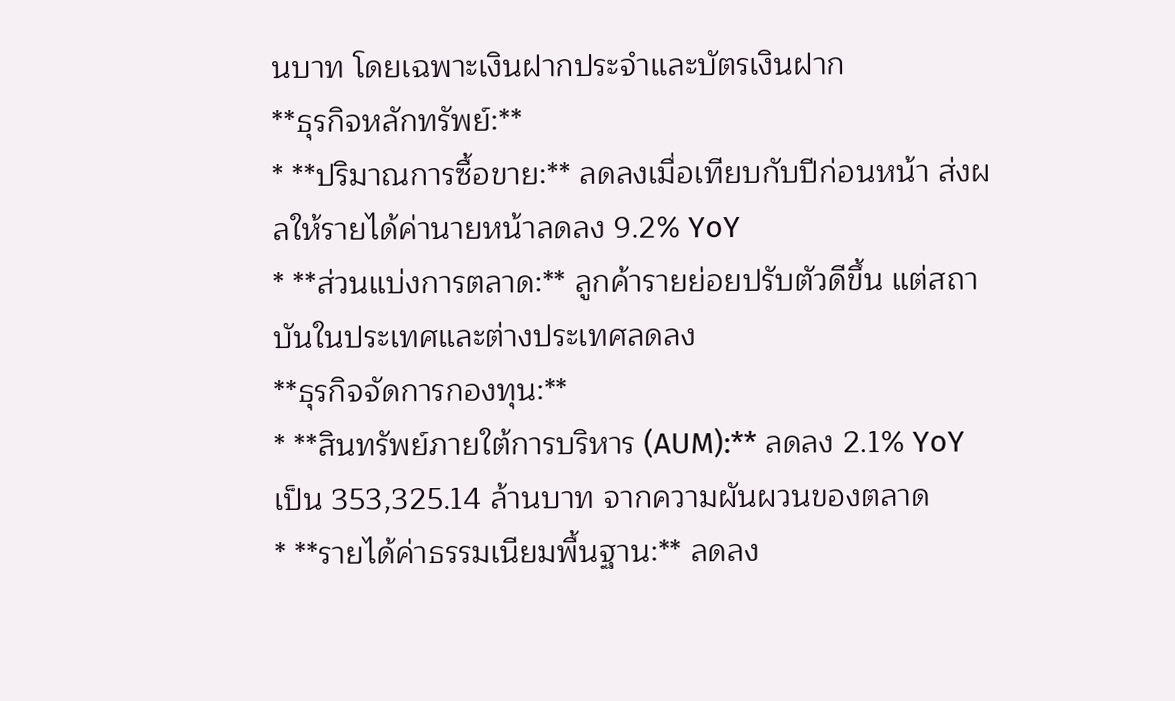นบาท โดยเฉพาะเงินฝากประจำและบัตรเงินฝาก
**ธุรกิจหลักทรัพย์:**
* **ปริมาณการซื้อขาย:** ลดลงเมื่อเทียบกับปีก่อนหน้า ส่งผลให้รายได้ค่านายหน้าลดลง 9.2% YoY
* **ส่วนแบ่งการตลาด:** ลูกค้ารายย่อยปรับตัวดีขึ้น แต่สถาบันในประเทศและต่างประเทศลดลง
**ธุรกิจจัดการกองทุน:**
* **สินทรัพย์ภายใต้การบริหาร (AUM):** ลดลง 2.1% YoY เป็น 353,325.14 ล้านบาท จากความผันผวนของตลาด
* **รายได้ค่าธรรมเนียมพื้นฐาน:** ลดลง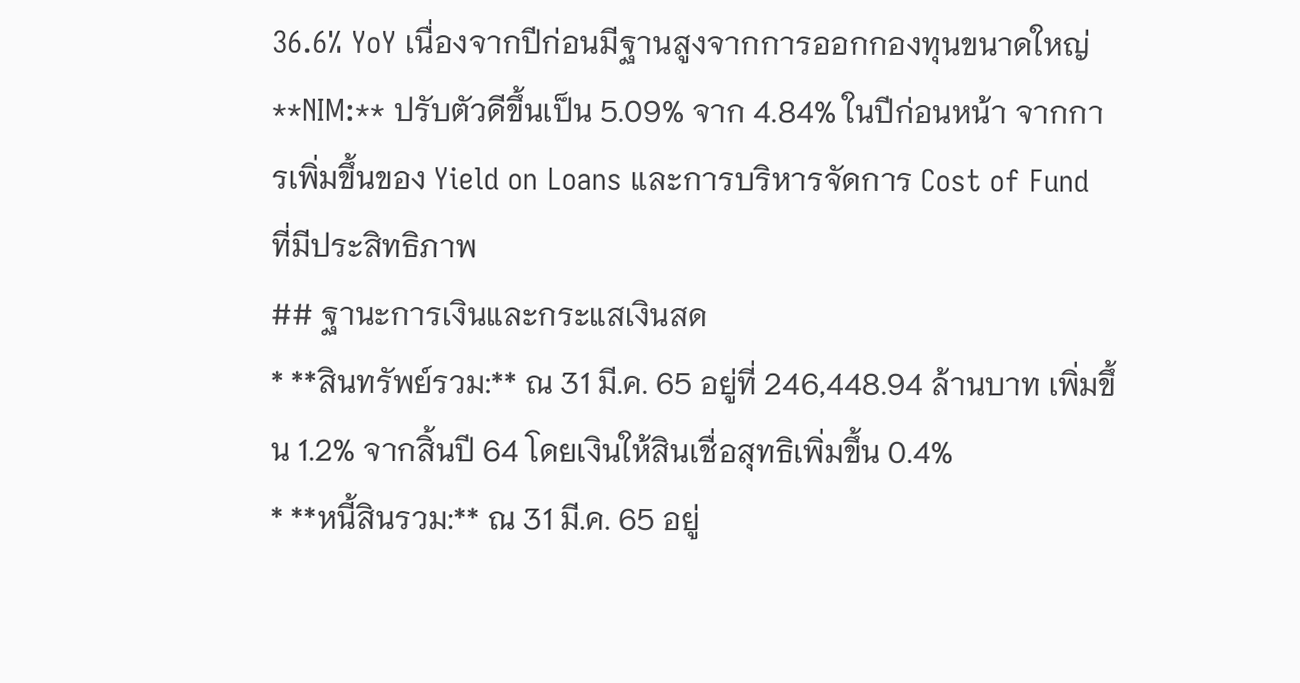36.6% YoY เนื่องจากปีก่อนมีฐานสูงจากการออกกองทุนขนาดใหญ่
**NIM:** ปรับตัวดีขึ้นเป็น 5.09% จาก 4.84% ในปีก่อนหน้า จากการเพิ่มขึ้นของ Yield on Loans และการบริหารจัดการ Cost of Fund ที่มีประสิทธิภาพ
## ฐานะการเงินและกระแสเงินสด
* **สินทรัพย์รวม:** ณ 31 มี.ค. 65 อยู่ที่ 246,448.94 ล้านบาท เพิ่มขึ้น 1.2% จากสิ้นปี 64 โดยเงินให้สินเชื่อสุทธิเพิ่มขึ้น 0.4%
* **หนี้สินรวม:** ณ 31 มี.ค. 65 อยู่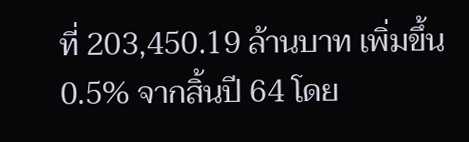ที่ 203,450.19 ล้านบาท เพิ่มขึ้น 0.5% จากสิ้นปี 64 โดย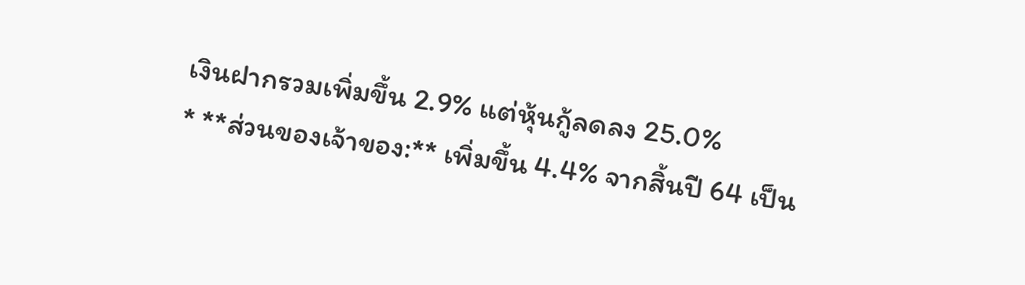เงินฝากรวมเพิ่มขึ้น 2.9% แต่หุ้นกู้ลดลง 25.0%
* **ส่วนของเจ้าของ:** เพิ่มขึ้น 4.4% จากสิ้นปี 64 เป็น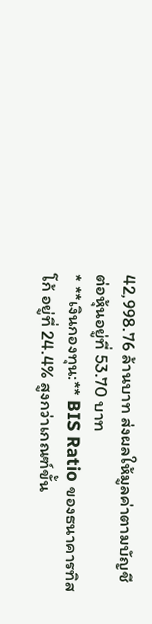42,998.76 ล้านบาท ส่งผลให้มูลค่าตามบัญชีต่อหุ้นอยู่ที่ 53.70 บาท
* **เงินกองทุน:** BIS Ratio ของธนาคารทิสโก้ อยู่ที่ 24.4% สูงกว่าเกณฑ์ขั้น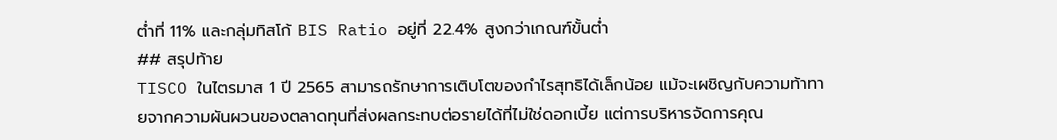ต่ำที่ 11% และกลุ่มทิสโก้ BIS Ratio อยู่ที่ 22.4% สูงกว่าเกณฑ์ขั้นต่ำ
## สรุปท้าย
TISCO ในไตรมาส 1 ปี 2565 สามารถรักษาการเติบโตของกำไรสุทธิได้เล็กน้อย แม้จะเผชิญกับความท้าทายจากความผันผวนของตลาดทุนที่ส่งผลกระทบต่อรายได้ที่ไม่ใช่ดอกเบี้ย แต่การบริหารจัดการคุณ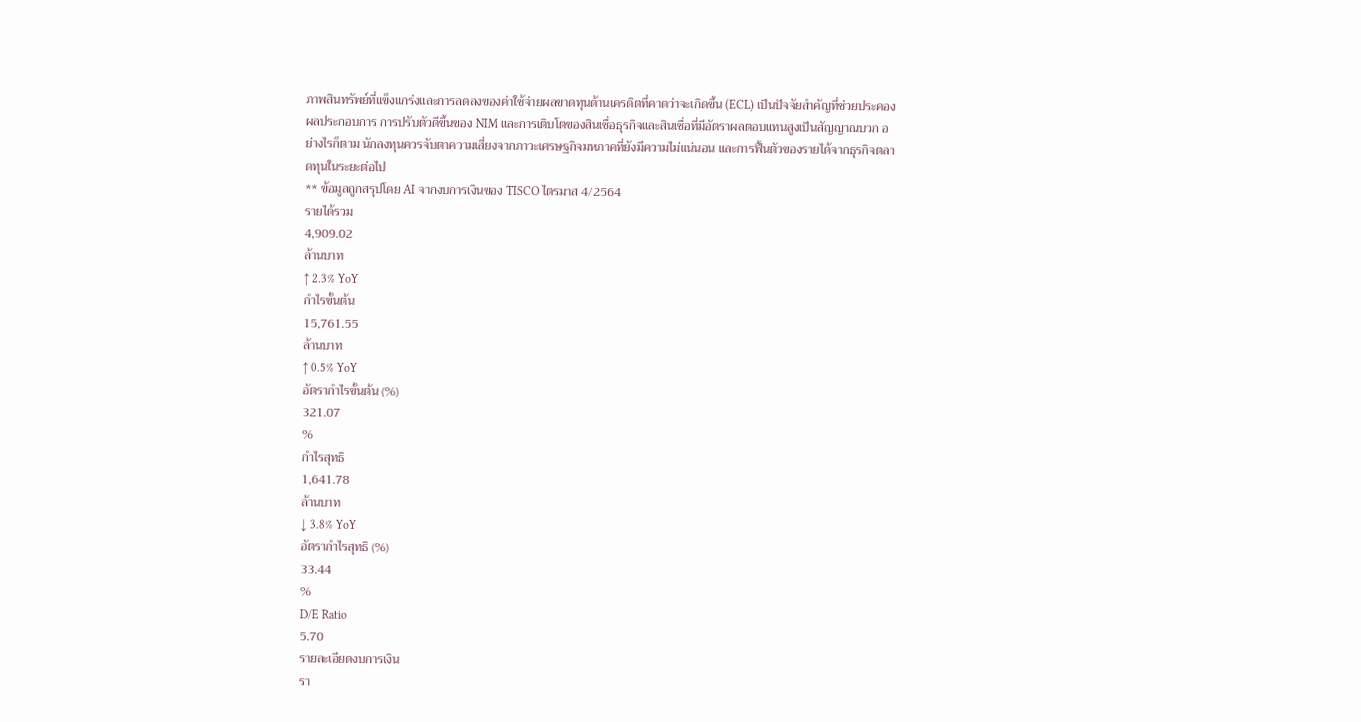ภาพสินทรัพย์ที่แข็งแกร่งและการลดลงของค่าใช้จ่ายผลขาดทุนด้านเครดิตที่คาดว่าจะเกิดขึ้น (ECL) เป็นปัจจัยสำคัญที่ช่วยประคองผลประกอบการ การปรับตัวดีขึ้นของ NIM และการเติบโตของสินเชื่อธุรกิจและสินเชื่อที่มีอัตราผลตอบแทนสูงเป็นสัญญาณบวก อย่างไรก็ตาม นักลงทุนควรจับตาความเสี่ยงจากภาวะเศรษฐกิจมหภาคที่ยังมีความไม่แน่นอน และการฟื้นตัวของรายได้จากธุรกิจตลาดทุนในระยะต่อไป
** ข้อมูลถูกสรุปโดย AI จากงบการเงินของ TISCO ไตรมาส 4/2564
รายได้รวม
4,909.02
ล้านบาท
↑ 2.3% YoY
กำไรขั้นต้น
15,761.55
ล้านบาท
↑ 0.5% YoY
อัตรากำไรขั้นต้น (%)
321.07
%
กำไรสุทธิ
1,641.78
ล้านบาท
↓ 3.8% YoY
อัตรากำไรสุทธิ (%)
33.44
%
D/E Ratio
5.70
รายละเอียดงบการเงิน
รา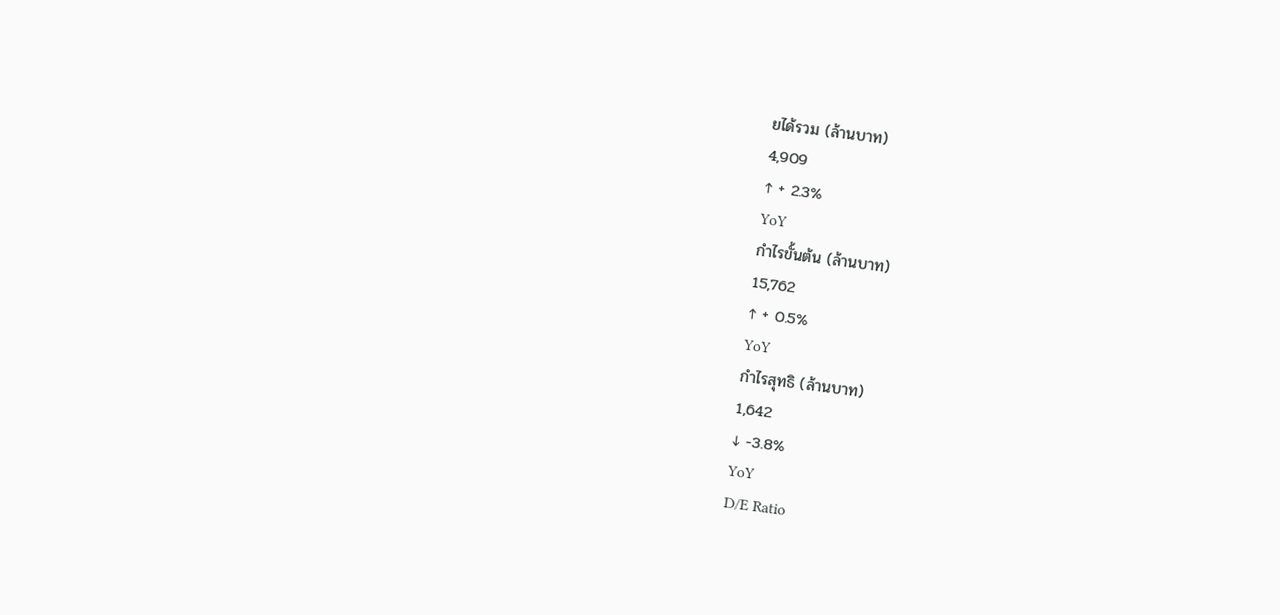ยได้รวม (ล้านบาท)
4,909
↑ + 2.3%
YoY
กำไรขั้นต้น (ล้านบาท)
15,762
↑ + 0.5%
YoY
กำไรสุทธิ (ล้านบาท)
1,642
↓ -3.8%
YoY
D/E Ratio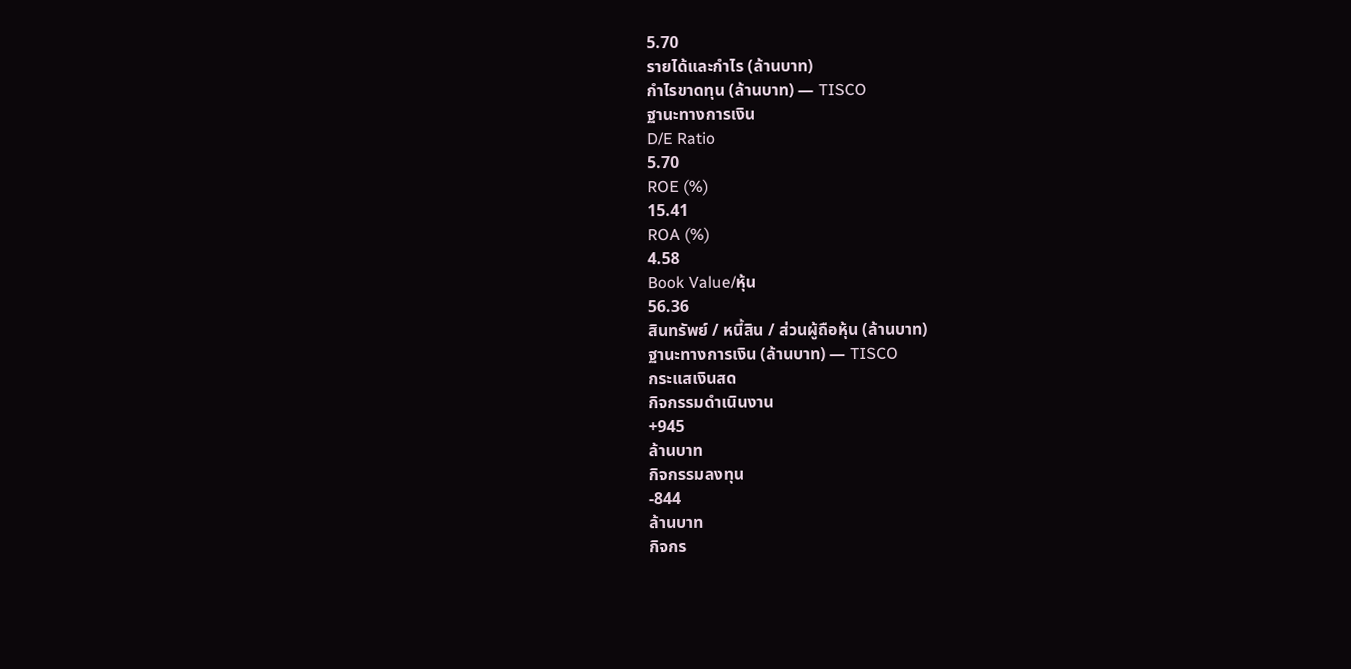5.70
รายได้และกำไร (ล้านบาท)
กำไรขาดทุน (ล้านบาท) — TISCO
ฐานะทางการเงิน
D/E Ratio
5.70
ROE (%)
15.41
ROA (%)
4.58
Book Value/หุ้น
56.36
สินทรัพย์ / หนี้สิน / ส่วนผู้ถือหุ้น (ล้านบาท)
ฐานะทางการเงิน (ล้านบาท) — TISCO
กระแสเงินสด
กิจกรรมดำเนินงาน
+945
ล้านบาท
กิจกรรมลงทุน
-844
ล้านบาท
กิจกร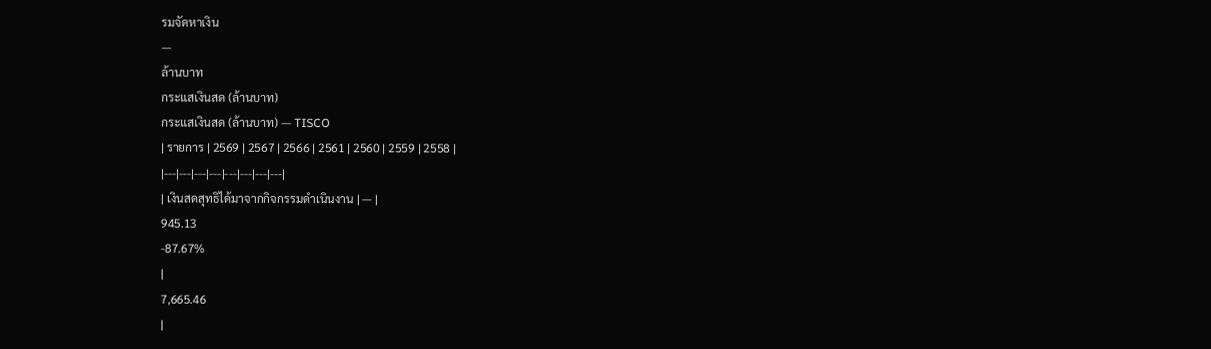รมจัดหาเงิน
—
ล้านบาท
กระแสเงินสด (ล้านบาท)
กระแสเงินสด (ล้านบาท) — TISCO
| รายการ | 2569 | 2567 | 2566 | 2561 | 2560 | 2559 | 2558 |
|---|---|---|---|---|---|---|---|
| เงินสดสุทธิได้มาจากกิจกรรมดำเนินงาน | — |
945.13
-87.67%
|
7,665.46
|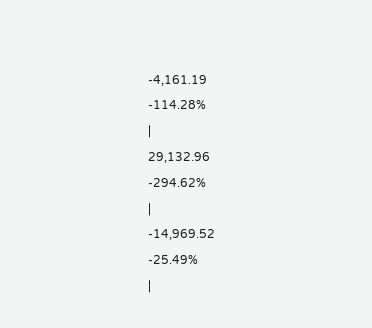-4,161.19
-114.28%
|
29,132.96
-294.62%
|
-14,969.52
-25.49%
|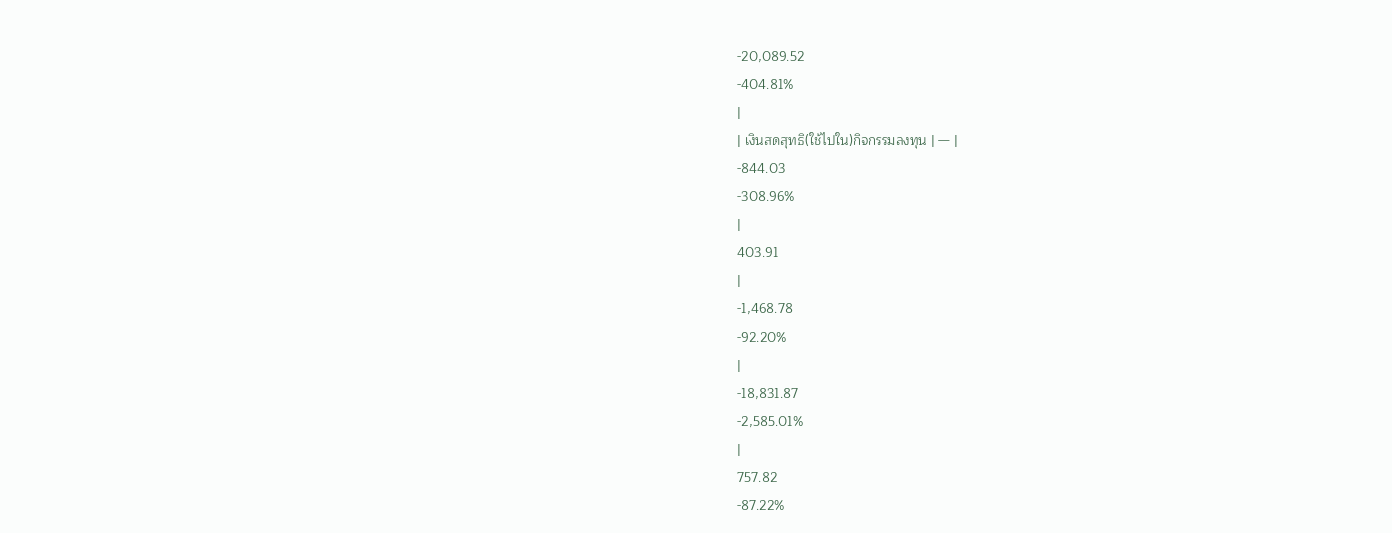-20,089.52
-404.81%
|
| เงินสดสุทธิ(ใช้ไปใน)กิจกรรมลงทุน | — |
-844.03
-308.96%
|
403.91
|
-1,468.78
-92.20%
|
-18,831.87
-2,585.01%
|
757.82
-87.22%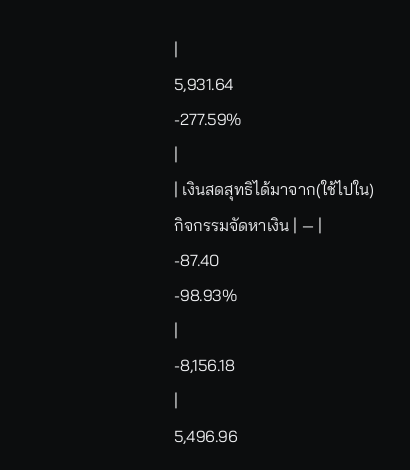|
5,931.64
-277.59%
|
| เงินสดสุทธิได้มาจาก(ใช้ไปใน)กิจกรรมจัดหาเงิน | — |
-87.40
-98.93%
|
-8,156.18
|
5,496.96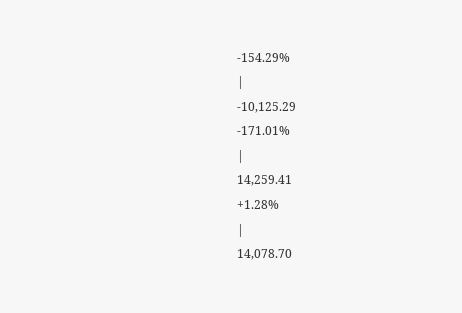-154.29%
|
-10,125.29
-171.01%
|
14,259.41
+1.28%
|
14,078.70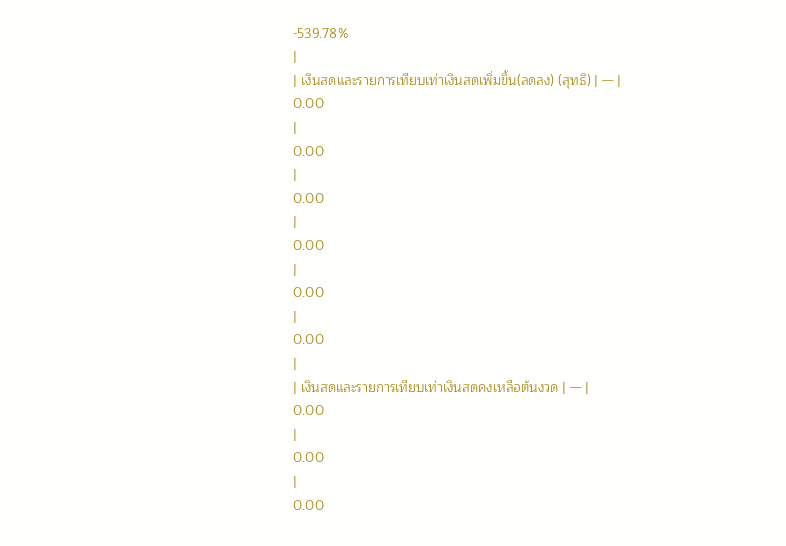-539.78%
|
| เงินสดและรายการเทียบเท่าเงินสดเพิ่มขึ้น(ลดลง) (สุทธิ) | — |
0.00
|
0.00
|
0.00
|
0.00
|
0.00
|
0.00
|
| เงินสดและรายการเทียบเท่าเงินสดคงเหลือต้นงวด | — |
0.00
|
0.00
|
0.00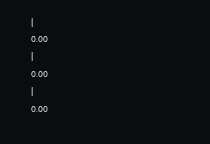|
0.00
|
0.00
|
0.00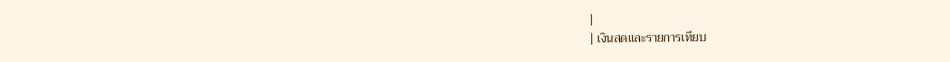|
| เงินสดและรายการเทียบ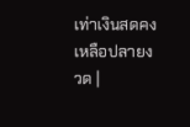เท่าเงินสดคงเหลือปลายงวด |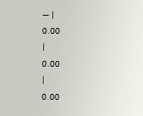— |
0.00
|
0.00
|
0.00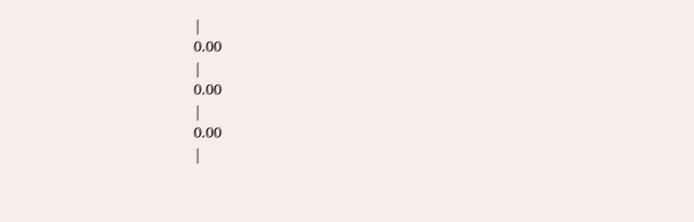|
0.00
|
0.00
|
0.00
|